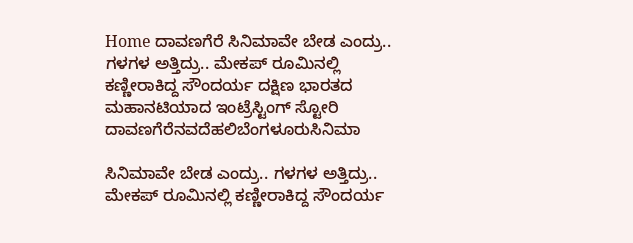Home ದಾವಣಗೆರೆ ಸಿನಿಮಾವೇ ಬೇಡ ಎಂದ್ರು.. ಗಳಗಳ ಅತ್ತಿದ್ರು.. ಮೇಕಪ್ ರೂಮಿನಲ್ಲಿ ಕಣ್ಣೀರಾಕಿದ್ದ ಸೌಂದರ್ಯ ದಕ್ಷಿಣ ಭಾರತದ ಮಹಾನಟಿಯಾದ ಇಂಟ್ರೆಸ್ಟಿಂಗ್ ಸ್ಟೋರಿ
ದಾವಣಗೆರೆನವದೆಹಲಿಬೆಂಗಳೂರುಸಿನಿಮಾ

ಸಿನಿಮಾವೇ ಬೇಡ ಎಂದ್ರು.. ಗಳಗಳ ಅತ್ತಿದ್ರು.. ಮೇಕಪ್ ರೂಮಿನಲ್ಲಿ ಕಣ್ಣೀರಾಕಿದ್ದ ಸೌಂದರ್ಯ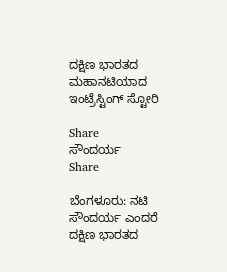ದಕ್ಷಿಣ ಭಾರತದ ಮಹಾನಟಿಯಾದ ಇಂಟ್ರೆಸ್ಟಿಂಗ್ ಸ್ಟೋರಿ

Share
ಸೌಂದರ್ಯ
Share

ಬೆಂಗಳೂರು: ನಟಿ ಸೌಂದರ್ಯ ಎಂದರೆ ದಕ್ಷಿಣ ಭಾರತದ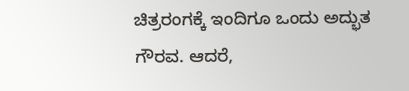ಚಿತ್ರರಂಗಕ್ಕೆ ಇಂದಿಗೂ ಒಂದು ಅದ್ಭುತ ಗೌರವ. ಆದರೆ,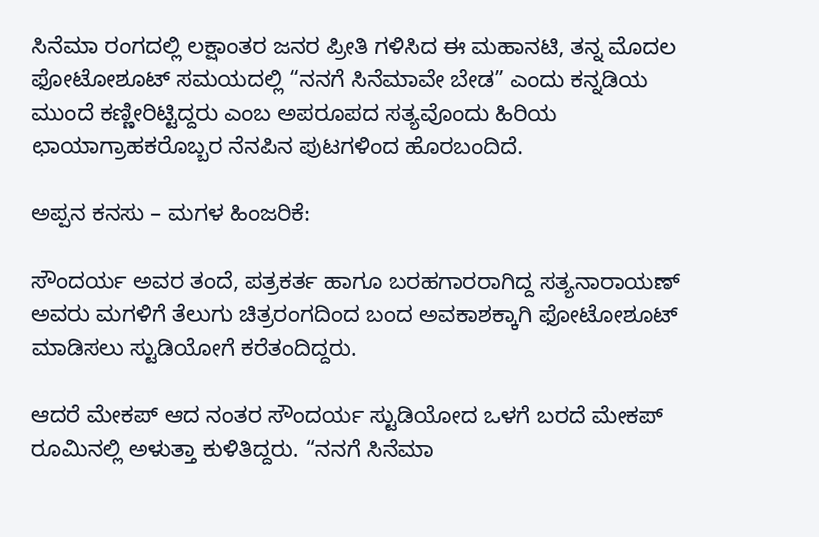ಸಿನೆಮಾ ರಂಗದಲ್ಲಿ ಲಕ್ಷಾಂತರ ಜನರ ಪ್ರೀತಿ ಗಳಿಸಿದ ಈ ಮಹಾನಟಿ, ತನ್ನ ಮೊದಲ ಫೋಟೋಶೂಟ್ ಸಮಯದಲ್ಲಿ “ನನಗೆ ಸಿನೆಮಾವೇ ಬೇಡ” ಎಂದು ಕನ್ನಡಿಯ ಮುಂದೆ ಕಣ್ಣೀರಿಟ್ಟಿದ್ದರು ಎಂಬ ಅಪರೂಪದ ಸತ್ಯವೊಂದು ಹಿರಿಯ ಛಾಯಾಗ್ರಾಹಕರೊಬ್ಬರ ನೆನಪಿನ ಪುಟಗಳಿಂದ ಹೊರಬಂದಿದೆ.

ಅಪ್ಪನ ಕನಸು – ಮಗಳ ಹಿಂಜರಿಕೆ:

ಸೌಂದರ್ಯ ಅವರ ತಂದೆ, ಪತ್ರಕರ್ತ ಹಾಗೂ ಬರಹಗಾರರಾಗಿದ್ದ ಸತ್ಯನಾರಾಯಣ್ ಅವರು ಮಗಳಿಗೆ ತೆಲುಗು ಚಿತ್ರರಂಗದಿಂದ ಬಂದ ಅವಕಾಶಕ್ಕಾಗಿ ಫೋಟೋಶೂಟ್ ಮಾಡಿಸಲು ಸ್ಟುಡಿಯೋಗೆ ಕರೆತಂದಿದ್ದರು.

ಆದರೆ ಮೇಕಪ್ ಆದ ನಂತರ ಸೌಂದರ್ಯ ಸ್ಟುಡಿಯೋದ ಒಳಗೆ ಬರದೆ ಮೇಕಪ್ ರೂಮಿನಲ್ಲಿ ಅಳುತ್ತಾ ಕುಳಿತಿದ್ದರು. “ನನಗೆ ಸಿನೆಮಾ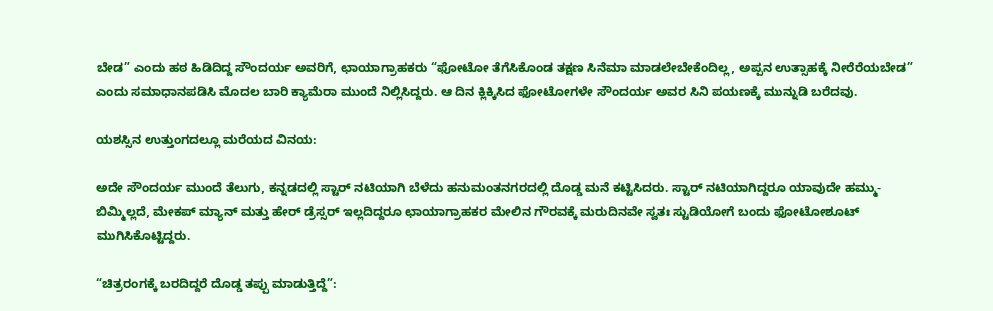ಬೇಡ” ಎಂದು ಹಠ ಹಿಡಿದಿದ್ದ ಸೌಂದರ್ಯ ಅವರಿಗೆ, ಛಾಯಾಗ್ರಾಹಕರು “ಫೋಟೋ ತೆಗೆಸಿಕೊಂಡ ತಕ್ಷಣ ಸಿನೆಮಾ ಮಾಡಲೇಬೇಕೆಂದಿಲ್ಲ, ಅಪ್ಪನ ಉತ್ಸಾಹಕ್ಕೆ ನೀರೆರೆಯಬೇಡ” ಎಂದು ಸಮಾಧಾನಪಡಿಸಿ ಮೊದಲ ಬಾರಿ ಕ್ಯಾಮೆರಾ ಮುಂದೆ ನಿಲ್ಲಿಸಿದ್ದರು. ಆ ದಿನ ಕ್ಲಿಕ್ಕಿಸಿದ ಫೋಟೋಗಳೇ ಸೌಂದರ್ಯ ಅವರ ಸಿನಿ ಪಯಣಕ್ಕೆ ಮುನ್ನುಡಿ ಬರೆದವು.

ಯಶಸ್ಸಿನ ಉತ್ತುಂಗದಲ್ಲೂ ಮರೆಯದ ವಿನಯ:

ಅದೇ ಸೌಂದರ್ಯ ಮುಂದೆ ತೆಲುಗು, ಕನ್ನಡದಲ್ಲಿ ಸ್ಟಾರ್ ನಟಿಯಾಗಿ ಬೆಳೆದು ಹನುಮಂತನಗರದಲ್ಲಿ ದೊಡ್ಡ ಮನೆ ಕಟ್ಟಿಸಿದರು. ಸ್ಟಾರ್ ನಟಿಯಾಗಿದ್ದರೂ ಯಾವುದೇ ಹಮ್ಮು-ಬಿಮ್ಮಿಲ್ಲದೆ, ಮೇಕಪ್ ಮ್ಯಾನ್ ಮತ್ತು ಹೇರ್ ಡ್ರೆಸ್ಸರ್ ಇಲ್ಲದಿದ್ದರೂ ಛಾಯಾಗ್ರಾಹಕರ ಮೇಲಿನ ಗೌರವಕ್ಕೆ ಮರುದಿನವೇ ಸ್ವತಃ ಸ್ಟುಡಿಯೋಗೆ ಬಂದು ಫೋಟೋಶೂಟ್ ಮುಗಿಸಿಕೊಟ್ಟಿದ್ದರು.

“ಚಿತ್ರರಂಗಕ್ಕೆ ಬರದಿದ್ದರೆ ದೊಡ್ಡ ತಪ್ಪು ಮಾಡುತ್ತಿದ್ದೆ”: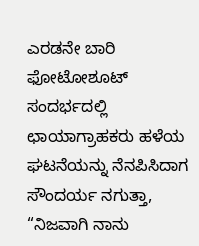ಎರಡನೇ ಬಾರಿ ಫೋಟೋಶೂಟ್ ಸಂದರ್ಭದಲ್ಲಿ ಛಾಯಾಗ್ರಾಹಕರು ಹಳೆಯ ಘಟನೆಯನ್ನು ನೆನಪಿಸಿದಾಗ ಸೌಂದರ್ಯ ನಗುತ್ತಾ, “ನಿಜವಾಗಿ ನಾನು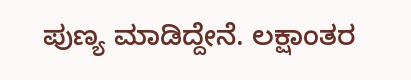ಪುಣ್ಯ ಮಾಡಿದ್ದೇನೆ. ಲಕ್ಷಾಂತರ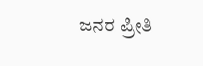ಜನರ ಪ್ರೀತಿ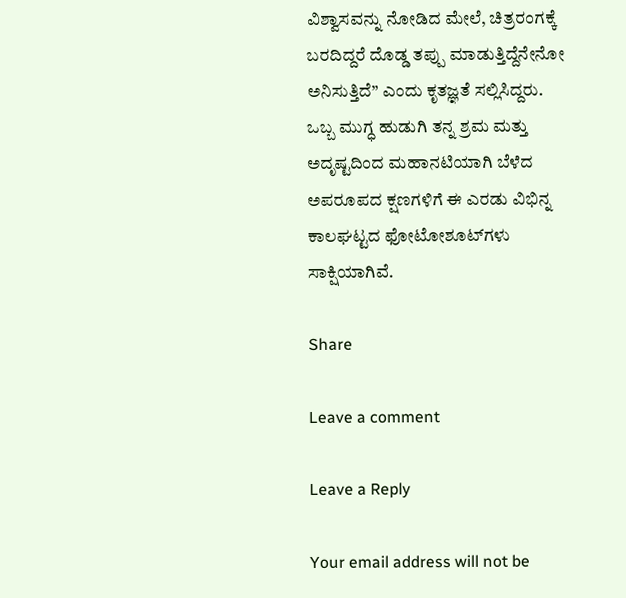ವಿಶ್ವಾಸವನ್ನು ನೋಡಿದ ಮೇಲೆ, ಚಿತ್ರರಂಗಕ್ಕೆ ಬರದಿದ್ದರೆ ದೊಡ್ಡ ತಪ್ಪು ಮಾಡುತ್ತಿದ್ದೆನೇನೋ ಅನಿಸುತ್ತಿದೆ” ಎಂದು ಕೃತಜ್ಞತೆ ಸಲ್ಲಿಸಿದ್ದರು. ಒಬ್ಬ ಮುಗ್ಧ ಹುಡುಗಿ ತನ್ನ ಶ್ರಮ ಮತ್ತು ಅದೃಷ್ಟದಿಂದ ಮಹಾನಟಿಯಾಗಿ ಬೆಳೆದ ಅಪರೂಪದ ಕ್ಷಣಗಳಿಗೆ ಈ ಎರಡು ವಿಭಿನ್ನ ಕಾಲಘಟ್ಟದ ಫೋಟೋಶೂಟ್‌ಗಳು ಸಾಕ್ಷಿಯಾಗಿವೆ.

Share

Leave a comment

Leave a Reply

Your email address will not be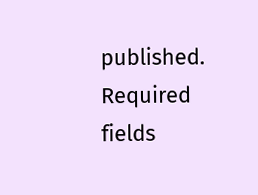published. Required fields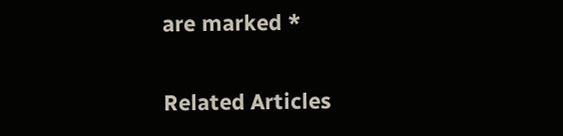are marked *

Related Articles